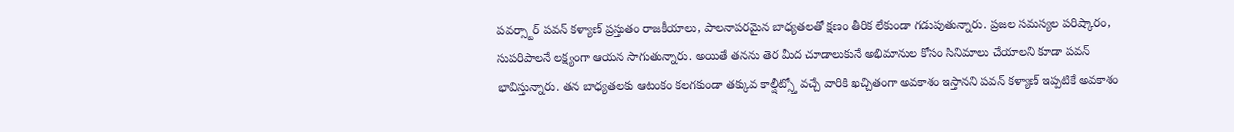పవర్స్టార్ పవన్ కళ్యాణ్ ప్రస్తుతం రాజకీయాలు, పాలనాపరమైన బాధ్యతలతో క్షణం తీరిక లేకుండా గడుపుతున్నారు. ప్రజల సమస్యల పరిష్కారం, సుపరిపాలనే లక్ష్యంగా ఆయన సాగుతున్నారు. అయితే తనను తెర మీద చూడాలుకునే అభిమానుల కోసం సినిమాలు చేయాలని కూడా పవన్ భావిస్తున్నారు. తన బాధ్యతలకు ఆటంకం కలగకుండా తక్కువ కాల్షీట్స్తో వచ్చే వారికి ఖచ్చితంగా అవకాశం ఇస్తానని పవన్ కళ్యాణ్ ఇప్పటికే అవకాశం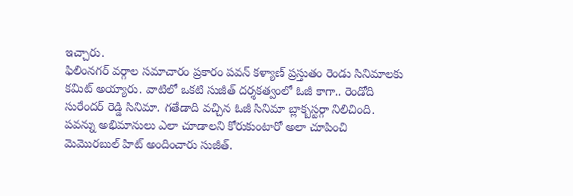ఇచ్చారు.
ఫిలింనగర్ వర్గాల సమాచారం ప్రకారం పవన్ కళ్యాణ్ ప్రస్తుతం రెండు సినిమాలకు కమిట్ అయ్యారు. వాటిలో ఒకటి సుజీత్ దర్శకత్వంలో ఓజీ కాగా.. రెండోది సురేందర్ రెడ్డి సినిమా. గతేడాది వచ్చిన ఓజీ సినిమా బ్లాక్బస్టర్గా నిలిచింది. పవన్ను అభిమానులు ఎలా చూడాలని కోరుకుంటారో అలా చూపించి మెమొరబుల్ హిట్ అందించారు సుజీత్.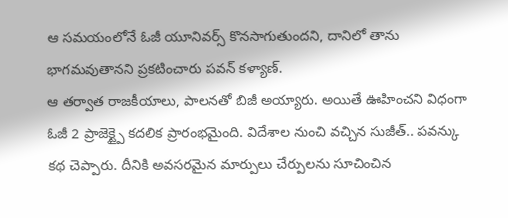ఆ సమయంలోనే ఓజీ యూనివర్స్ కొనసాగుతుందని, దానిలో తాను భాగమవుతానని ప్రకటించారు పవన్ కళ్యాణ్.
ఆ తర్వాత రాజకీయాలు, పాలనతో బిజీ అయ్యారు. అయితే ఊహించని విధంగా ఓజీ 2 ప్రాజెక్ట్పై కదలిక ప్రారంభమైంది. విదేశాల నుంచి వచ్చిన సుజీత్.. పవన్కు కథ చెప్పారు. దీనికి అవసరమైన మార్పులు చేర్పులను సూచించిన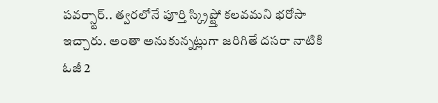పవర్స్టార్.. త్వరలోనే పూర్తి స్క్రిప్ట్తో కలవమని భరోసా ఇచ్చారు. అంతా అనుకున్నట్లుగా జరిగితే దసరా నాటికి ఓజీ 2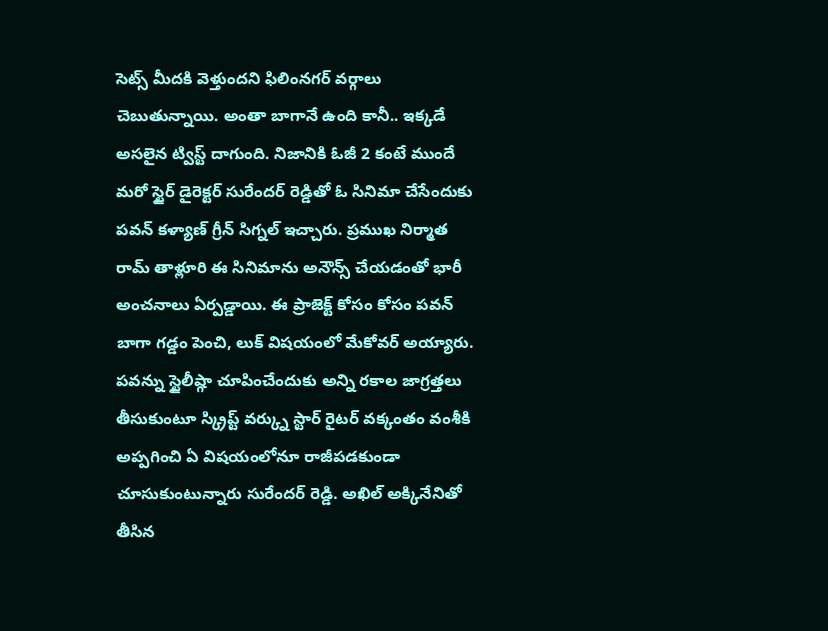సెట్స్ మీదకి వెళ్తుందని ఫిలింనగర్ వర్గాలు చెబుతున్నాయి. అంతా బాగానే ఉంది కానీ.. ఇక్కడే అసలైన ట్విస్ట్ దాగుంది. నిజానికి ఓజీ 2 కంటే ముందే మరో స్టైర్ డైరెక్టర్ సురేందర్ రెడ్డితో ఓ సినిమా చేసేందుకు పవన్ కళ్యాణ్ గ్రీన్ సిగ్నల్ ఇచ్చారు. ప్రముఖ నిర్మాత రామ్ తాళ్లూరి ఈ సినిమాను అనౌన్స్ చేయడంతో భారీ అంచనాలు ఏర్పడ్డాయి. ఈ ప్రాజెక్ట్ కోసం కోసం పవన్ బాగా గడ్డం పెంచి, లుక్ విషయంలో మేకోవర్ అయ్యారు. పవన్ను స్టైలీష్గా చూపించేందుకు అన్ని రకాల జాగ్రత్తలు తీసుకుంటూ స్క్రిప్ట్ వర్క్ను స్టార్ రైటర్ వక్కంతం వంశీకి అప్పగించి ఏ విషయంలోనూ రాజీపడకుండా చూసుకుంటున్నారు సురేందర్ రెడ్డి. అఖిల్ అక్కినేనితో తీసిన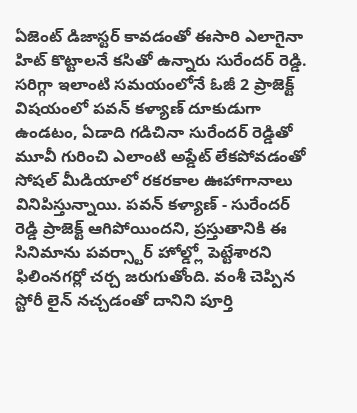ఏజెంట్ డిజాస్టర్ కావడంతో ఈసారి ఎలాగైనా హిట్ కొట్టాలనే కసితో ఉన్నారు సురేందర్ రెడ్డి. సరిగ్గా ఇలాంటి సమయంలోనే ఓజీ 2 ప్రాజెక్ట్ విషయంలో పవన్ కళ్యాణ్ దూకుడుగా ఉండటం, ఏడాది గడిచినా సురేందర్ రెడ్డితో మూవీ గురించి ఎలాంటి అప్డేట్ లేకపోవడంతో సోషల్ మీడియాలో రకరకాల ఊహాగానాలు వినిపిస్తున్నాయి. పవన్ కళ్యాణ్ - సురేందర్ రెడ్డి ప్రాజెక్ట్ ఆగిపోయిందని, ప్రస్తుతానికి ఈ సినిమాను పవర్స్టార్ హోల్డ్లో పెట్టేశారని ఫిలింనగర్లో చర్చ జరుగుతోంది. వంశీ చెప్పిన స్టోరీ లైన్ నచ్చడంతో దానిని పూర్తి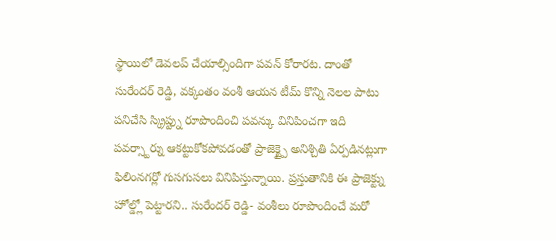స్థాయిలో డెవలప్ చేయాల్సిందిగా పవన్ కోరారట. దాంతో సురేందర్ రెడ్డి, వక్కంతం వంశీ ఆయన టీమ్ కొన్ని నెలల పాటు పనిచేసి స్క్రిప్ట్ను రూపొందించి పవన్కు వినిపించగా ఇది పవర్స్టార్ను ఆకట్టుకోకపోవడంతో ప్రాజెక్ట్పై అనిశ్చితి ఏర్పడినట్లుగా ఫిలింనగర్లో గుసగుసలు వినిపిస్తున్నాయి. ప్రస్తుతానికి ఈ ప్రాజెక్ట్ను హోల్డ్లో పెట్టారని.. సురేందర్ రెడ్డి- వంశీలు రూపొందించే మరో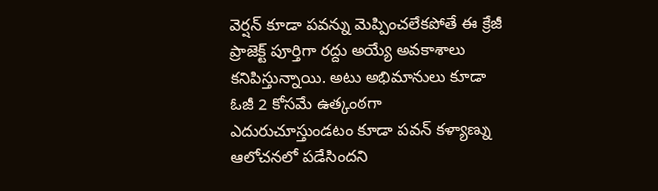వెర్షన్ కూడా పవన్ను మెప్పించలేకపోతే ఈ క్రేజీ ప్రాజెక్ట్ పూర్తిగా రద్దు అయ్యే అవకాశాలు కనిపిస్తున్నాయి. అటు అభిమానులు కూడా ఓజీ 2 కోసమే ఉత్కంఠగా ఎదురుచూస్తుండటం కూడా పవన్ కళ్యాణ్ను ఆలోచనలో పడేసిందని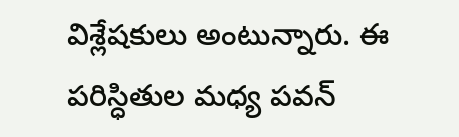విశ్లేషకులు అంటున్నారు. ఈ పరిస్ధితుల మధ్య పవన్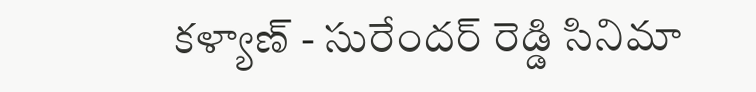కళ్యాణ్ - సురేందర్ రెడ్డి సినిమా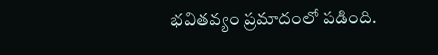భవితవ్యం ప్రమాదంలో పడింది.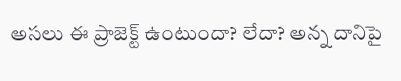అసలు ఈ ప్రాజెక్ట్ ఉంటుందా? లేదా? అన్న దానిపై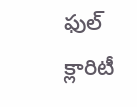ఫుల్ క్లారిటీ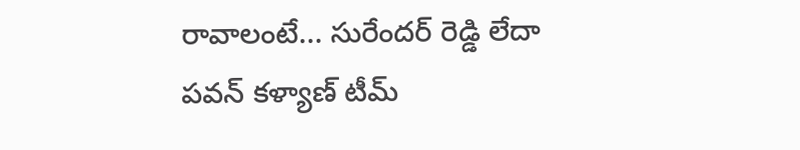రావాలంటే... సురేందర్ రెడ్డి లేదా పవన్ కళ్యాణ్ టీమ్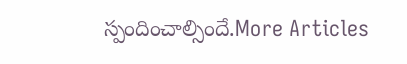స్పందించాల్సిందే.More Articles